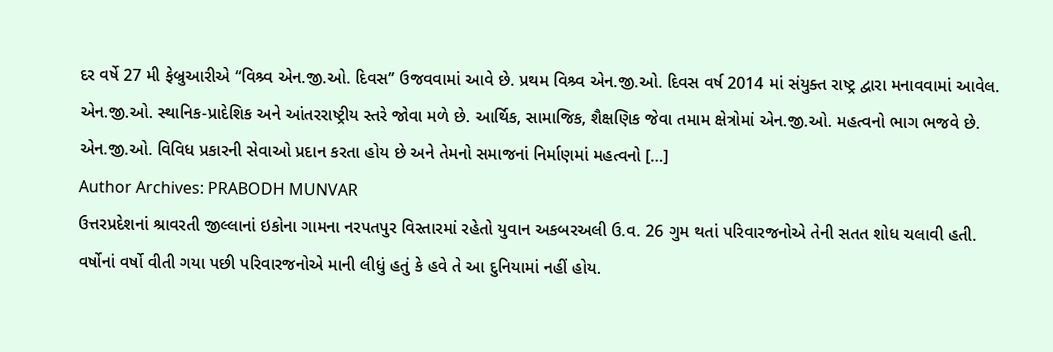દર વર્ષે 27 મી ફેબ્રુઆરીએ “વિશ્ર્વ એન.જી.ઓ. દિવસ’’ ઉજવવામાં આવે છે. પ્રથમ વિશ્ર્વ એન.જી.ઓ. દિવસ વર્ષ 2014 માં સંયુક્ત રાષ્ટ્ર દ્વારા મનાવવામાં આવેલ. એન.જી.ઓ. સ્થાનિક-પ્રાદેશિક અને આંતરરાષ્ટ્રીય સ્તરે જોવા મળે છે. આર્થિક, સામાજિક, શૈક્ષણિક જેવા તમામ ક્ષેત્રોમાં એન.જી.ઓ. મહત્વનો ભાગ ભજવે છે. એન.જી.ઓ. વિવિધ પ્રકારની સેવાઓ પ્રદાન કરતા હોય છે અને તેમનો સમાજનાં નિર્માણમાં મહત્વનો […]
Author Archives: PRABODH MUNVAR
ઉત્તરપ્રદેશનાં શ્રાવરતી જીલ્લાનાં ઇકોના ગામના નરપતપુર વિસ્તારમાં રહેતો યુવાન અકબરઅલી ઉ.વ. 26 ગુમ થતાં પરિવારજનોએ તેની સતત શોધ ચલાવી હતી. વર્ષોનાં વર્ષો વીતી ગયા પછી પરિવારજનોએ માની લીધું હતું કે હવે તે આ દુનિયામાં નહીં હોય.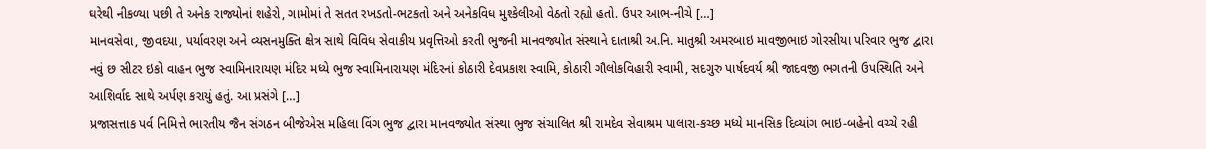ઘરેથી નીકળ્યા પછી તે અનેક રાજ્યોનાં શહેરો, ગામોમાં તે સતત રખડતો-ભટકતો અને અનેકવિધ મુશ્કેલીઓ વેઠતો રહ્યો હતો. ઉપર આભ-નીચે […]
માનવસેવા, જીવદયા, પર્યાવરણ અને વ્યસનમુક્તિ ક્ષેત્ર સાથે વિવિધ સેવાકીય પ્રવૃત્તિઓ કરતી ભુજની માનવજ્યોત સંસ્થાને દાતાશ્રી અ.નિ. માતુશ્રી અમરબાઇ માવજીભાઇ ગોરસીયા પરિવાર ભુજ દ્વારા નવું છ સીટર ઇકો વાહન ભુજ સ્વામિનારાયણ મંદિર મધ્યે ભુજ સ્વામિનારાયણ મંદિરનાં કોઠારી દેવપ્રકાશ સ્વામિ, કોઠારી ગૌલોકવિહારી સ્વામી, સદગુરુ પાર્ષદવર્ય શ્રી જાદવજી ભગતની ઉપસ્થિતિ અને આશિર્વાદ સાથે અર્પણ કરાયું હતું. આ પ્રસંગે […]
પ્રજાસત્તાક પર્વ નિમિત્તે ભારતીય જૈન સંગઠન બીજેએસ મહિલા વિંગ ભુજ દ્વારા માનવજ્યોત સંસ્થા ભુજ સંચાલિત શ્રી રામદેવ સેવાશ્રમ પાલારા-કચ્છ મધ્યે માનસિક દિવ્યાંગ ભાઇ-બહેનો વચ્ચે રહી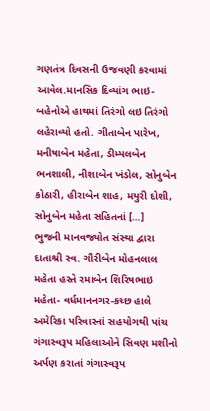ગણતંત્ર દિવસની ઉજવણી કરવામાં આવેલ.માનસિક દિવ્યાંગ ભાઇ-બહેનોએ હાથમાં તિરંગો લઇ તિરંગો લહેરાવ્યો હતો. ગીતાબેન પારેખ, મનીષાબેન મહેતા, ડીમ્પલબેન ભનશાલી, નીશાબેન ખંડોલ, સોનુબેન કોઠારી, હીરાબેન શાહ, મયુરી દોશી, સોનુબેન મહેતા સહિતનાં […]
ભુજની માનવજ્યોત સંસ્થા દ્વારા દાતાશ્રી સ્વ. ગૌરીબેન મોહનલાલ મહેતા હસ્તે રમાબેન શિરિષભાઇ મહેતા- વર્ધમાનનગર-કચ્છ હાલે અમેરિકા પરિવારનાં સહયોગથી પાંચ ગંગાસ્વરૂપ મહિલાઓને સિવણ મશીનો અર્પણ કરાતાં ગંગાસ્વરૂપ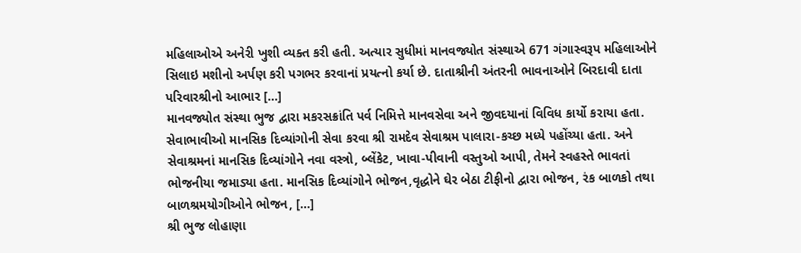મહિલાઓએ અનેરી ખુશી વ્યક્ત કરી હતી. અત્યાર સુધીમાં માનવજ્યોત સંસ્થાએ 671 ગંગાસ્વરૂપ મહિલાઓને સિલાઇ મશીનો અર્પણ કરી પગભર કરવાનાં પ્રયત્નો કર્યા છે. દાતાશ્રીની અંતરની ભાવનાઓને બિરદાવી દાતા પરિવારશ્રીનો આભાર […]
માનવજ્યોત સંસ્થા ભુજ દ્વારા મકરસક્રાંતિ પર્વ નિમિત્તે માનવસેવા અને જીવદયાનાં વિવિધ કાર્યો કરાયા હતા. સેવાભાવીઓ માનસિક દિવ્યાંગોની સેવા કરવા શ્રી રામદેવ સેવાશ્રમ પાલારા-કચ્છ મધ્યે પહોંચ્યા હતા. અને સેવાશ્રમનાં માનસિક દિવ્યાંગોને નવા વસ્ત્રો, બ્લેંકેટ, ખાવા-પીવાની વસ્તુઓ આપી, તેમને સ્વહસ્તે ભાવતાં ભોજનીયા જમાડ્યા હતા. માનસિક દિવ્યાંગોને ભોજન,વૃદ્ધોને ઘેર બેઠા ટીફીનો દ્વારા ભોજન, રંક બાળકો તથા બાળશ્રમયોગીઓને ભોજન, […]
શ્રી ભુજ લોહાણા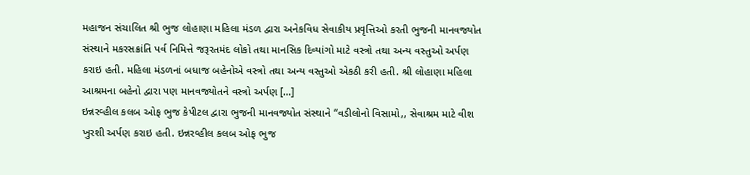મહાજન સંચાલિત શ્રી ભુજ લોહાણા મહિલા મંડળ દ્વારા અનેકવિધ સેવાકીય પ્રવૃત્તિઓ કરતી ભુજની માનવજ્યોત સંસ્થાને મકરસક્રાંતિ પર્વ નિમિત્તે જરૂરતમંદ લોકો તથા માનસિક દિવ્યાંગો માટે વસ્ત્રો તથા અન્ય વસ્તુઓ અર્પણ કરાઇ હતી. મહિલા મંડળનાં બધાજ બહેનોએ વસ્ત્રો તથા અન્ય વસ્તુઓ એકઠી કરી હતી. શ્રી લોહાણા મહિલા આશ્રમના બહેનો દ્વારા પણ માનવજ્યોતને વસ્ત્રો અર્પણ […]
ઇન્નરવ્હીલ કલબ ઓફ ભુજ કેપીટલ દ્વારા ભુજની માનવજ્યોત સંસ્થાને “વડીલોનો વિસામો,, સેવાશ્રમ માટે વીશ ખુરશી અર્પણ કરાઇ હતી. ઇન્નરવ્હીલ કલબ ઓફ ભુજ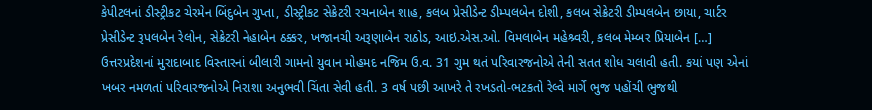કેપીટલનાં ડીસ્ટ્રીકટ ચેરમેન બિંદુબેન ગુપ્તા, ડીસ્ટ્રીકટ સેક્રેટરી રચનાબેન શાહ, કલબ પ્રેસીડેન્ટ ડીમ્પલબેન દોશી, કલબ સેક્રેટરી ડીમ્પલબેન છાયા, ચાર્ટર પ્રેસીડેન્ટ રૂપલબેન રેલોન, સેક્રેટરી નેહાબેન ઠક્કર, ખજાનચી અરૂણાબેન રાઠોડ, આઇ.એસ.ઓ. વિમલાબેન મહેશ્ર્વરી, કલબ મેમ્બર પ્રિયાબેન […]
ઉત્તરપ્રદેશનાં મુરાદાબાદ વિસ્તારનાં બીલારી ગામનો યુવાન મોહમદ નજિમ ઉ.વ. 31 ગુમ થતં પરિવારજનોએ તેની સતત શોધ ચલાવી હતી. કયાં પણ એનાં ખબર નમળતાં પરિવારજનોએ નિરાશા અનુભવી ચિંતા સેવી હતી. 3 વર્ષ પછી આખરે તે રખડતો-ભટકતો રેલ્વે માર્ગે ભુજ પહોંચી ભુજથી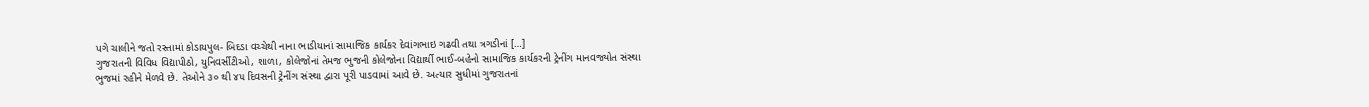પગે ચાલીને જતો રસ્તામાં કોડાયપુલ- બિદડા વચ્ચેથી નાના ભાડીયાનાં સામાજિક કાર્યકર દેવાંગભાઇ ગઢવી તથા ત્રગડીનાં […]
ગુજરાતની વિવિધ વિદ્યાપીઠો, યુનિવર્સીટીઓ, શાળા, કોલેજોનાં તેમજ ભુજની કોલેજોના વિદ્યાર્થી ભાઈ-બહેનો સામાજિક કાર્યકરની ટ્રેનીંગ માનવજ્યોત સંસ્થા ભુજમાં રહીને મેળવે છે. તેઓને ૩૦ થી ૪૫ દિવસની ટ્રેનીંગ સંસ્થા દ્વારા પૂરી પાડવામાં આવે છે. અત્યાર સુધીમાં ગુજરાતનાં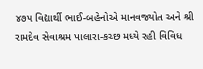૪૭૫ વિદ્યાર્થી ભાઈ-બહેનોએ માનવજ્યોત અને શ્રી રામદેવ સેવાશ્રમ પાલારા-કચ્છ મધ્યે રહી વિવિધ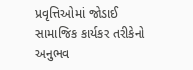પ્રવૃત્તિઓમાં જોડાઈ સામાજિક કાર્યકર તરીકેનો અનુભવ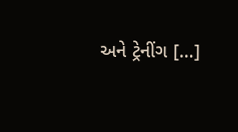અને ટ્રેનીંગ […]